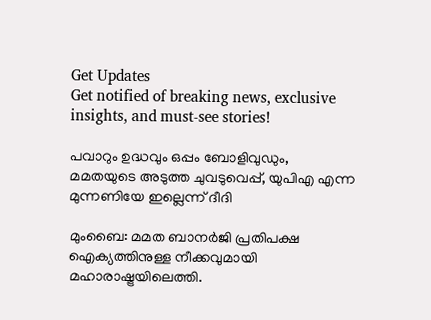Get Updates
Get notified of breaking news, exclusive insights, and must-see stories!

പവാറും ഉദ്ധവും ഒപ്പം ബോളിവുഡും, മമതയുടെ അടുത്ത ചുവടുവെപ്പ്, യുപിഎ എന്ന മുന്നണിയേ ഇല്ലെന്ന് ദീദി

മുംബൈ: മമത ബാനര്‍ജി പ്രതിപക്ഷ ഐക്യത്തിനുള്ള നീക്കവുമായി മഹാരാഷ്ട്രയിലെത്തി.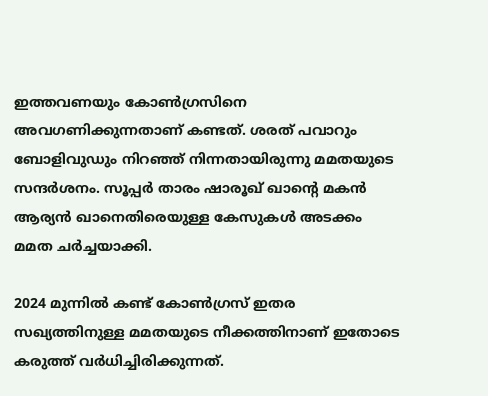ഇത്തവണയും കോണ്‍ഗ്രസിനെ അവഗണിക്കുന്നതാണ് കണ്ടത്. ശരത് പവാറും ബോളിവുഡും നിറഞ്ഞ് നിന്നതായിരുന്നു മമതയുടെ സന്ദര്‍ശനം. സൂപ്പര്‍ താരം ഷാരൂഖ് ഖാന്റെ മകന്‍ ആര്യന്‍ ഖാനെതിരെയുള്ള കേസുകള്‍ അടക്കം മമത ചര്‍ച്ചയാക്കി.

2024 മുന്നില്‍ കണ്ട് കോണ്‍ഗ്രസ് ഇതര സഖ്യത്തിനുള്ള മമതയുടെ നീക്കത്തിനാണ് ഇതോടെ കരുത്ത് വര്‍ധിച്ചിരിക്കുന്നത്.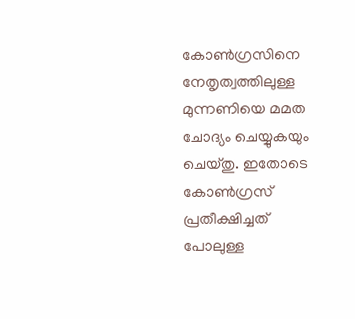കോണ്‍ഗ്രസിനെ നേതൃത്വത്തിലുള്ള മുന്നണിയെ മമത ചോദ്യം ചെയ്യുകയും ചെയ്തു. ഇതോടെ കോണ്‍ഗ്രസ് പ്രതീക്ഷിച്ചത് പോലുള്ള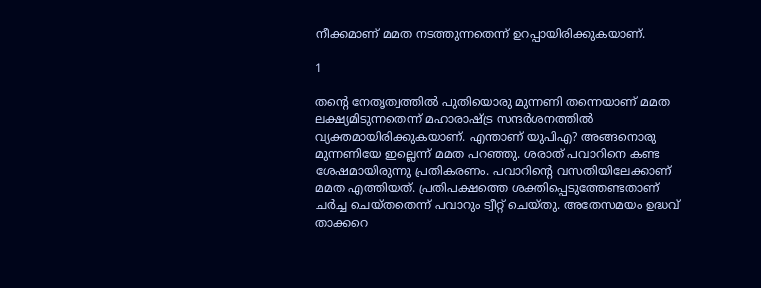നീക്കമാണ് മമത നടത്തുന്നതെന്ന് ഉറപ്പായിരിക്കുകയാണ്.

1

തന്റെ നേതൃത്വത്തില്‍ പുതിയൊരു മുന്നണി തന്നെയാണ് മമത ലക്ഷ്യമിടുന്നതെന്ന് മഹാരാഷ്ട്ര സന്ദര്‍ശനത്തില്‍ വ്യക്തമായിരിക്കുകയാണ്. എന്താണ് യുപിഎ? അങ്ങനൊരു മുന്നണിയേ ഇല്ലെന്ന് മമത പറഞ്ഞു. ശരാത് പവാറിനെ കണ്ട ശേഷമായിരുന്നു പ്രതികരണം. പവാറിന്റെ വസതിയിലേക്കാണ് മമത എത്തിയത്. പ്രതിപക്ഷത്തെ ശക്തിപ്പെടുത്തേണ്ടതാണ് ചര്‍ച്ച ചെയ്തതെന്ന് പവാറും ട്വീറ്റ് ചെയ്തു. അതേസമയം ഉദ്ധവ് താക്കറെ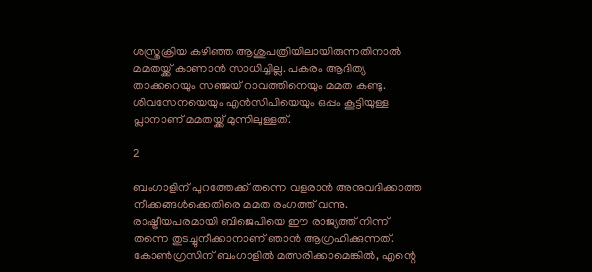ശസ്ത്രക്രിയ കഴിഞ്ഞ ആശുപത്രിയിലായിരുന്നതിനാല്‍ മമതയ്ക്ക് കാണാന്‍ സാധിച്ചില്ല. പകരം ആദിത്യ താക്കറെയും സഞ്ജയ് റാവത്തിനെയും മമത കണ്ടു. ശിവസേനയെയും എന്‍സിപിയെയും ഒപ്പം കൂട്ടിയുള്ള പ്ലാനാണ് മമതയ്ക്ക് മുന്നിലുള്ളത്.

2

ബംഗാളിന് പുറത്തേക്ക് തന്നെ വളരാന്‍ അനുവദിക്കാത്ത നീക്കങ്ങള്‍ക്കെതിരെ മമത രംഗത്ത് വന്നു. രാഷ്ട്രീയപരമായി ബിജെപിയെ ഈ രാജ്യത്ത് നിന്ന് തന്നെ തുടച്ചുനീക്കാനാണ് ഞാന്‍ ആഗ്രഹിക്കുന്നത്. കോണ്‍ഗ്രസിന് ബംഗാളില്‍ മത്സരിക്കാമെങ്കില്‍, എന്റെ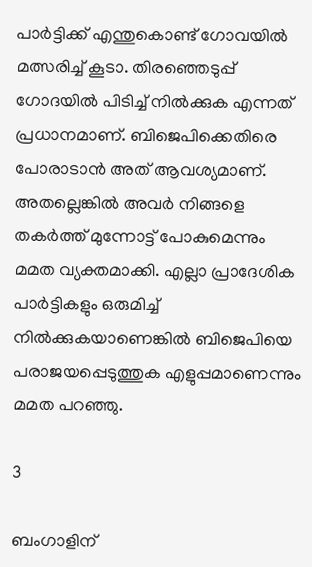പാര്‍ട്ടിക്ക് എന്തുകൊണ്ട് ഗോവയില്‍ മത്സരിച്ച് കൂടാ. തിരഞ്ഞെടുപ്പ് ഗോദയില്‍ പിടിച്ച് നില്‍ക്കുക എന്നത് പ്രധാനമാണ്. ബിജെപിക്കെതിരെ പോരാടാന്‍ അത് ആവശ്യമാണ്. അതല്ലെങ്കില്‍ അവര്‍ നിങ്ങളെ തകര്‍ത്ത് മുന്നോട്ട് പോകുമെന്നും മമത വ്യക്തമാക്കി. എല്ലാ പ്രാദേശിക പാര്‍ട്ടികളും ഒരുമിച്ച് നില്‍ക്കുകയാണെങ്കില്‍ ബിജെപിയെ പരാജയപ്പെടുത്തുക എളുപ്പമാണെന്നും മമത പറഞ്ഞു.

3

ബംഗാളിന്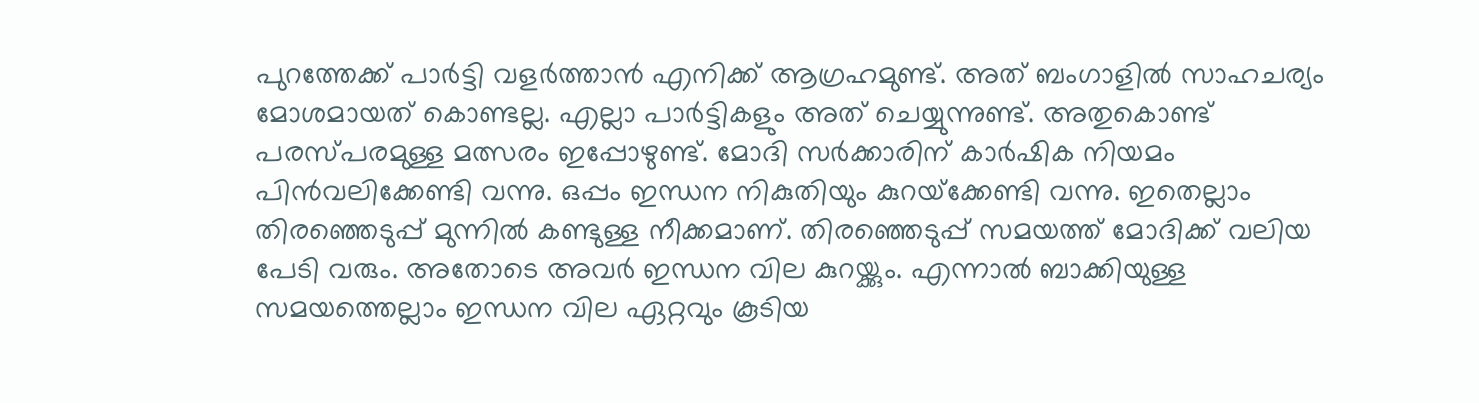പുറത്തേക്ക് പാര്‍ട്ടി വളര്‍ത്താന്‍ എനിക്ക് ആഗ്രഹമുണ്ട്. അത് ബംഗാളില്‍ സാഹചര്യം മോശമായത് കൊണ്ടല്ല. എല്ലാ പാര്‍ട്ടികളും അത് ചെയ്യുന്നുണ്ട്. അതുകൊണ്ട് പരസ്പരമുള്ള മത്സരം ഇപ്പോഴുണ്ട്. മോദി സര്‍ക്കാരിന് കാര്‍ഷിക നിയമം പിന്‍വലിക്കേണ്ടി വന്നു. ഒപ്പം ഇന്ധന നികുതിയും കുറയ്‌ക്കേണ്ടി വന്നു. ഇതെല്ലാം തിരഞ്ഞെടുപ്പ് മുന്നില്‍ കണ്ടുള്ള നീക്കമാണ്. തിരഞ്ഞെടുപ്പ് സമയത്ത് മോദിക്ക് വലിയ പേടി വരും. അതോടെ അവര്‍ ഇന്ധന വില കുറയ്ക്കും. എന്നാല്‍ ബാക്കിയുള്ള സമയത്തെല്ലാം ഇന്ധന വില ഏറ്റവും കൂടിയ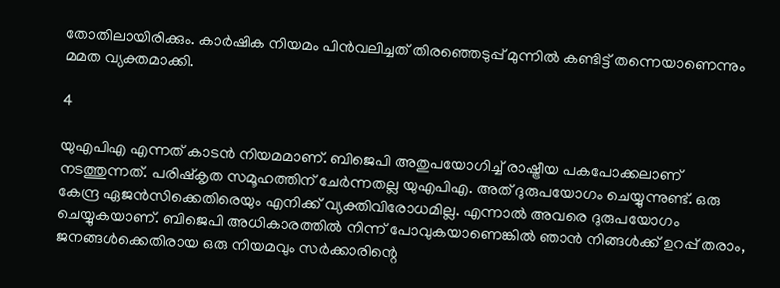തോതിലായിരിക്കും. കാര്‍ഷിക നിയമം പിന്‍വലിച്ചത് തിരഞ്ഞെടുപ്പ് മുന്നില്‍ കണ്ടിട്ട് തന്നെയാണെന്നും മമത വ്യക്തമാക്കി.

4

യുഎപിഎ എന്നത് കാടന്‍ നിയമമാണ്. ബിജെപി അതുപയോഗിച്ച് രാഷ്ട്രീയ പകപോക്കലാണ് നടത്തുന്നത്. പരിഷ്‌കൃത സമൂഹത്തിന് ചേര്‍ന്നതല്ല യുഎപിഎ. അത് ദുരുപയോഗം ചെയ്യുന്നുണ്ട്. ഒരു കേന്ദ്ര ഏജന്‍സിക്കെതിരെയും എനിക്ക് വ്യക്തിവിരോധമില്ല. എന്നാല്‍ അവരെ ദുരുപയോഗം ചെയ്യുകയാണ്. ബിജെപി അധികാരത്തില്‍ നിന്ന് പോവുകയാണെങ്കില്‍ ഞാന്‍ നിങ്ങള്‍ക്ക് ഉറപ്പ് തരാം, ജനങ്ങള്‍ക്കെതിരായ ഒരു നിയമവും സര്‍ക്കാരിന്റെ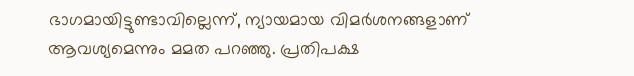ഭാഗമായിട്ടുണ്ടാവില്ലെന്ന്, ന്യായമായ വിമര്‍ശനങ്ങളാണ് ആവശ്യമെന്നും മമത പറഞ്ഞു. പ്രതിപക്ഷ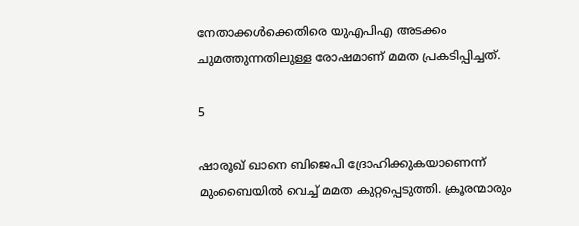നേതാക്കള്‍ക്കെതിരെ യുഎപിഎ അടക്കം ചുമത്തുന്നതിലുള്ള രോഷമാണ് മമത പ്രകടിപ്പിച്ചത്.

5

ഷാരൂഖ് ഖാനെ ബിജെപി ദ്രോഹിക്കുകയാണെന്ന് മുംബൈയില്‍ വെച്ച് മമത കുറ്റപ്പെടുത്തി. ക്രൂരന്മാരും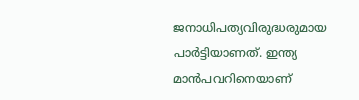ജനാധിപത്യവിരുദ്ധരുമായ പാര്‍ട്ടിയാണത്. ഇന്ത്യ മാന്‍പവറിനെയാണ്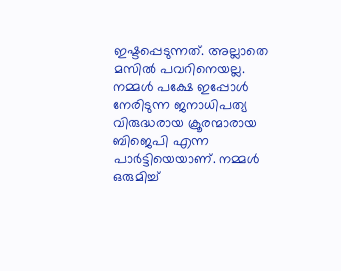ഇഷ്ടപ്പെടുന്നത്. അല്ലാതെ മസില്‍ പവറിനെയല്ല. നമ്മള്‍ പക്ഷേ ഇപ്പോള്‍ നേരിടുന്ന ജനാധിപത്യ വിരുദ്ധരായ ക്രൂരന്മാരായ ബിജെപി എന്ന പാര്‍ട്ടിയെയാണ്. നമ്മള്‍ ഒരുമിച്ച്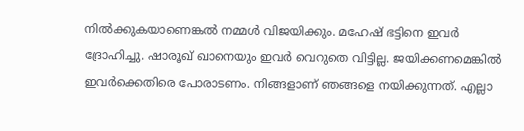നില്‍ക്കുകയാണെങ്കല്‍ നമ്മള്‍ വിജയിക്കും. മഹേഷ് ഭട്ടിനെ ഇവര്‍ ദ്രോഹിച്ചു. ഷാരൂഖ് ഖാനെയും ഇവര്‍ വെറുതെ വിട്ടില്ല. ജയിക്കണമെങ്കില്‍ ഇവര്‍ക്കെതിരെ പോരാടണം. നിങ്ങളാണ് ഞങ്ങളെ നയിക്കുന്നത്. എല്ലാ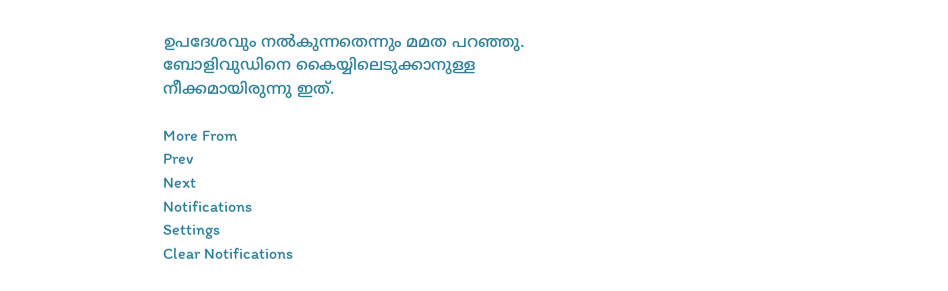ഉപദേശവും നല്‍കുന്നതെന്നും മമത പറഞ്ഞു. ബോളിവുഡിനെ കൈയ്യിലെടുക്കാനുള്ള നീക്കമായിരുന്നു ഇത്.

More From
Prev
Next
Notifications
Settings
Clear Notifications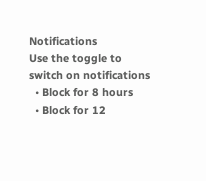Notifications
Use the toggle to switch on notifications
  • Block for 8 hours
  • Block for 12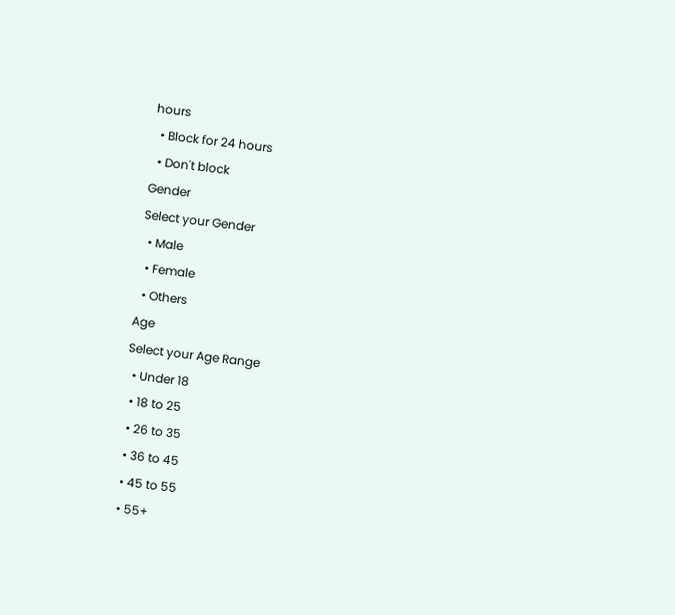hours
  • Block for 24 hours
  • Don't block
Gender
Select your Gender
  • Male
  • Female
  • Others
Age
Select your Age Range
  • Under 18
  • 18 to 25
  • 26 to 35
  • 36 to 45
  • 45 to 55
  • 55+